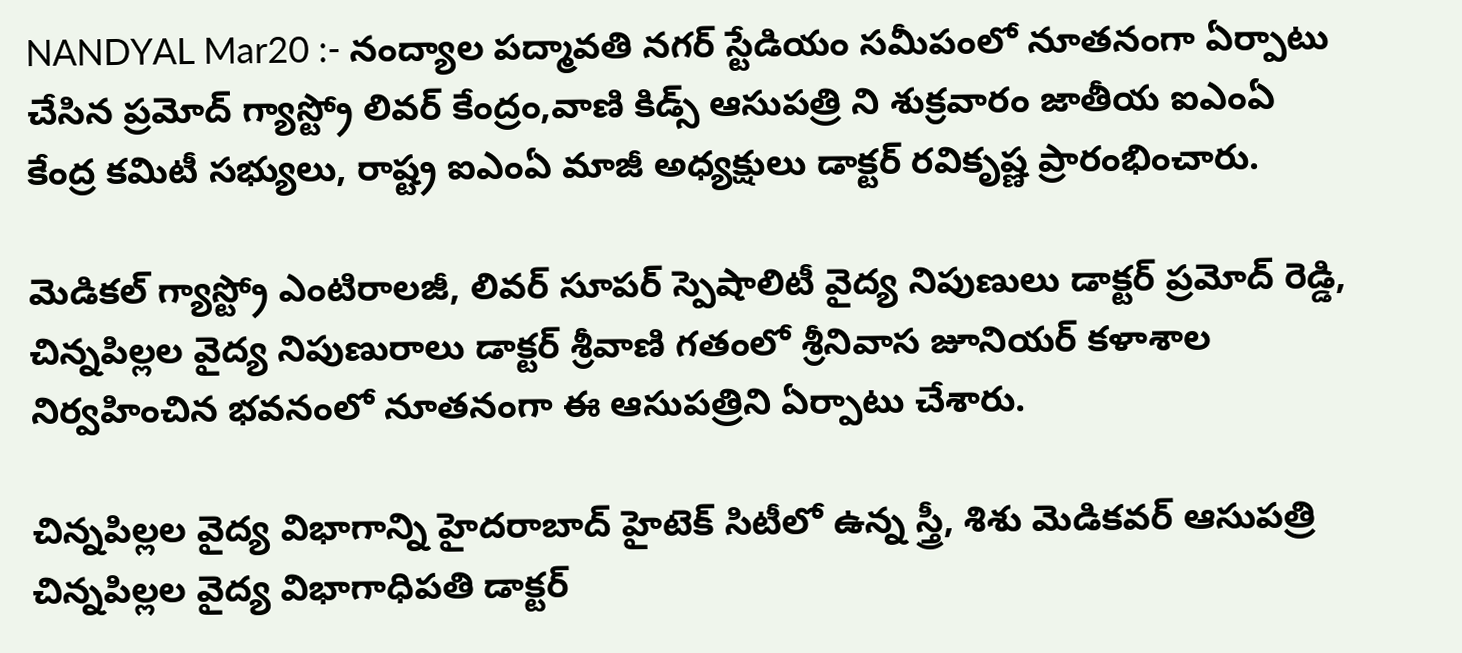NANDYAL Mar20 :- నంద్యాల పద్మావతి నగర్ స్టేడియం సమీపంలో నూతనంగా ఏర్పాటు చేసిన ప్రమోద్ గ్యాస్ట్రో లివర్ కేంద్రం,వాణి కిడ్స్ ఆసుపత్రి ని శుక్రవారం జాతీయ ఐఎంఏ కేంద్ర కమిటీ సభ్యులు, రాష్ట్ర ఐఎంఏ మాజీ అధ్యక్షులు డాక్టర్ రవికృష్ణ ప్రారంభించారు.

మెడికల్ గ్యాస్ట్రో ఎంటిరాలజీ, లివర్ సూపర్ స్పెషాలిటీ వైద్య నిపుణులు డాక్టర్ ప్రమోద్ రెడ్డి, చిన్నపిల్లల వైద్య నిపుణురాలు డాక్టర్ శ్రీవాణి గతంలో శ్రీనివాస జూనియర్ కళాశాల నిర్వహించిన భవనంలో నూతనంగా ఈ ఆసుపత్రిని ఏర్పాటు చేశారు.

చిన్నపిల్లల వైద్య విభాగాన్ని హైదరాబాద్ హైటెక్ సిటీలో ఉన్న స్త్రీ, శిశు మెడికవర్ ఆసుపత్రి చిన్నపిల్లల వైద్య విభాగాధిపతి డాక్టర్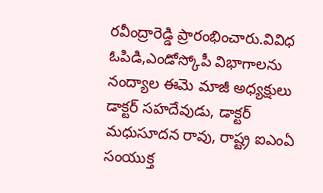రవీంద్రారెడ్డి ప్రారంభించారు.వివిధ ఓపిడి,ఎండోస్కోపీ విభాగాలను నంద్యాల ఈమె మాజీ అధ్యక్షులు డాక్టర్ సహదేవుడు, డాక్టర్ మధుసూదన రావు, రాష్ట్ర ఐఎంఏ సంయుక్త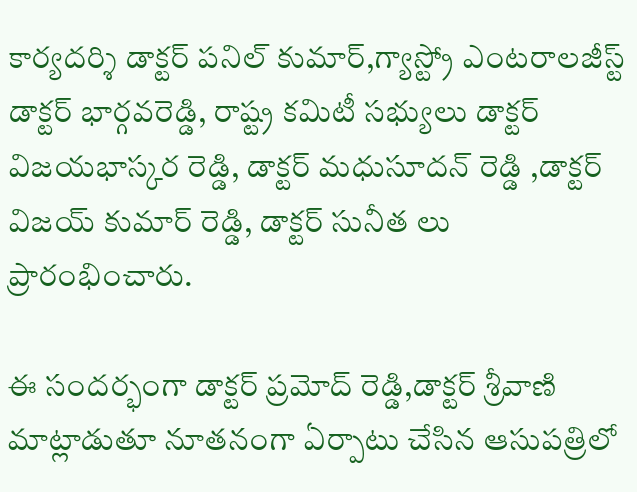కార్యదర్శి డాక్టర్ పనిల్ కుమార్,గ్యాస్ట్రో ఎంటరాలజీస్ట్ డాక్టర్ భార్గవరెడ్డి, రాష్ట్ర కమిటీ సభ్యులు డాక్టర్ విజయభాస్కర రెడ్డి, డాక్టర్ మధుసూదన్ రెడ్డి ,డాక్టర్ విజయ్ కుమార్ రెడ్డి, డాక్టర్ సునీత లు ప్రారంభించారు.

ఈ సందర్భంగా డాక్టర్ ప్రమోద్ రెడ్డి,డాక్టర్ శ్రీవాణి మాట్లాడుతూ నూతనంగా ఏర్పాటు చేసిన ఆసుపత్రిలో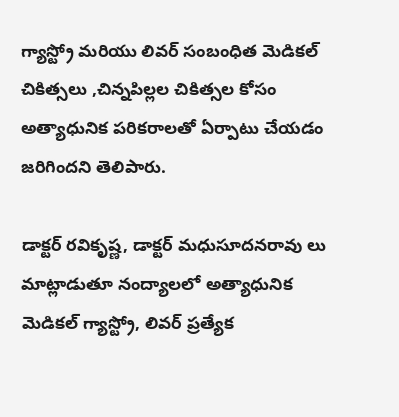గ్యాస్ట్రో మరియు లివర్ సంబంధిత మెడికల్ చికిత్సలు ,చిన్నపిల్లల చికిత్సల కోసం అత్యాధునిక పరికరాలతో ఏర్పాటు చేయడం జరిగిందని తెలిపారు.

డాక్టర్ రవికృష్ణ, డాక్టర్ మధుసూదనరావు లు మాట్లాడుతూ నంద్యాలలో అత్యాధునిక మెడికల్ గ్యాస్ట్రో, లివర్ ప్రత్యేక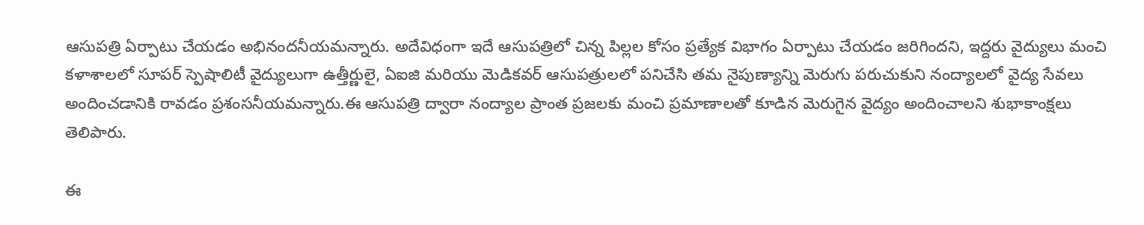ఆసుపత్రి ఏర్పాటు చేయడం అభినందనీయమన్నారు. అదేవిధంగా ఇదే ఆసుపత్రిలో చిన్న పిల్లల కోసం ప్రత్యేక విభాగం ఏర్పాటు చేయడం జరిగిందని, ఇద్దరు వైద్యులు మంచి కళాశాలలో సూపర్ స్పెషాలిటీ వైద్యులుగా ఉత్తీర్ణులై, ఏఐజి మరియు మెడికవర్ ఆసుపత్రులలో పనిచేసి తమ నైపుణ్యాన్ని మెరుగు పరుచుకుని నంద్యాలలో వైద్య సేవలు అందించడానికి రావడం ప్రశంసనీయమన్నారు.ఈ ఆసుపత్రి ద్వారా నంద్యాల ప్రాంత ప్రజలకు మంచి ప్రమాణాలతో కూడిన మెరుగైన వైద్యం అందించాలని శుభాకాంక్షలు తెలిపారు.

ఈ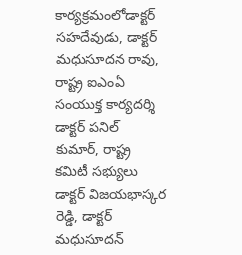కార్యక్రమంలోడాక్టర్ సహదేవుడు, డాక్టర్ మధుసూదన రావు, రాష్ట్ర ఐఎంఏ సంయుక్త కార్యదర్శి డాక్టర్ పనిల్ కుమార్, రాష్ట్ర కమిటీ సభ్యులు డాక్టర్ విజయభాస్కర రెడ్డి, డాక్టర్ మధుసూదన్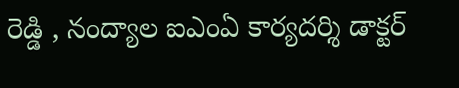రెడ్డి , నంద్యాల ఐఎంఏ కార్యదర్శి డాక్టర్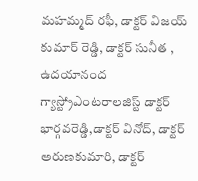మహమ్మద్ రఫీ, డాక్టర్ విజయ్ కుమార్ రెడ్డి, డాక్టర్ సునీత , ఉదయానంద గ్యాస్ట్రోఎంటరాలజిస్ట్ డాక్టర్ భార్గవరెడ్డి,డాక్టర్ వినోద్, డాక్టర్ అరుణకుమారి, డాక్టర్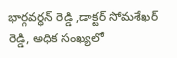భార్గవర్ధన్ రెడ్డి ,డాక్టర్ సోమశేఖర్ రెడ్డి, అధిక సంఖ్యలో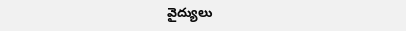వైద్యులు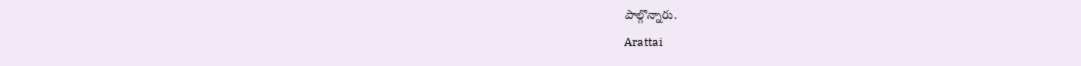పాల్గొన్నారు.
Arattai